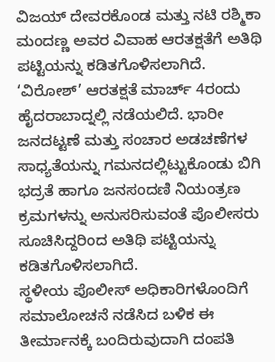ವಿಜಯ್ ದೇವರಕೊಂಡ ಮತ್ತು ನಟಿ ರಶ್ಮಿಕಾ ಮಂದಣ್ಣ ಅವರ ವಿವಾಹ ಆರತಕ್ಷತೆಗೆ ಅತಿಥಿ ಪಟ್ಟಿಯನ್ನು ಕಡಿತಗೊಳಿಸಲಾಗಿದೆ.
‘ವಿರೋಶ್’ ಆರತಕ್ಷತೆ ಮಾರ್ಚ್ 4ರಂದು ಹೈದರಾಬಾದ್ನಲ್ಲಿ ನಡೆಯಲಿದೆ. ಭಾರೀ ಜನದಟ್ಟಣೆ ಮತ್ತು ಸಂಚಾರ ಅಡಚಣೆಗಳ ಸಾಧ್ಯತೆಯನ್ನು ಗಮನದಲ್ಲಿಟ್ಟುಕೊಂಡು ಬಿಗಿ ಭದ್ರತೆ ಹಾಗೂ ಜನಸಂದಣಿ ನಿಯಂತ್ರಣ ಕ್ರಮಗಳನ್ನು ಅನುಸರಿಸುವಂತೆ ಪೊಲೀಸರು ಸೂಚಿಸಿದ್ದರಿಂದ ಅತಿಥಿ ಪಟ್ಟಿಯನ್ನು ಕಡಿತಗೊಳಿಸಲಾಗಿದೆ.
ಸ್ಥಳೀಯ ಪೊಲೀಸ್ ಅಧಿಕಾರಿಗಳೊಂದಿಗೆ ಸಮಾಲೋಚನೆ ನಡೆಸಿದ ಬಳಿಕ ಈ ತೀರ್ಮಾನಕ್ಕೆ ಬಂದಿರುವುದಾಗಿ ದಂಪತಿ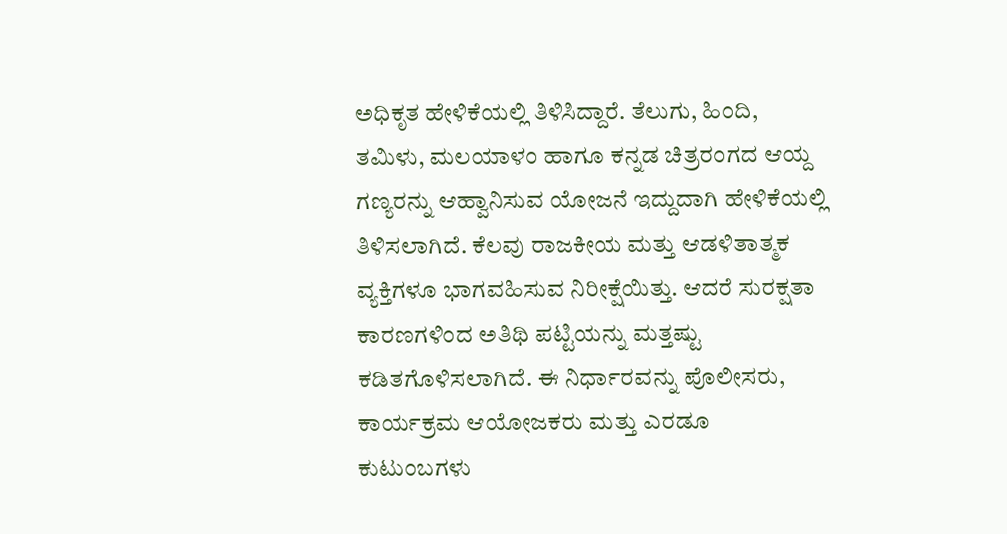ಅಧಿಕೃತ ಹೇಳಿಕೆಯಲ್ಲಿ ತಿಳಿಸಿದ್ದಾರೆ. ತೆಲುಗು, ಹಿಂದಿ, ತಮಿಳು, ಮಲಯಾಳಂ ಹಾಗೂ ಕನ್ನಡ ಚಿತ್ರರಂಗದ ಆಯ್ದ ಗಣ್ಯರನ್ನು ಆಹ್ವಾನಿಸುವ ಯೋಜನೆ ಇದ್ದುದಾಗಿ ಹೇಳಿಕೆಯಲ್ಲಿ ತಿಳಿಸಲಾಗಿದೆ. ಕೆಲವು ರಾಜಕೀಯ ಮತ್ತು ಆಡಳಿತಾತ್ಮಕ ವ್ಯಕ್ತಿಗಳೂ ಭಾಗವಹಿಸುವ ನಿರೀಕ್ಷೆಯಿತ್ತು. ಆದರೆ ಸುರಕ್ಷತಾ ಕಾರಣಗಳಿಂದ ಅತಿಥಿ ಪಟ್ಟಿಯನ್ನು ಮತ್ತಷ್ಟು ಕಡಿತಗೊಳಿಸಲಾಗಿದೆ. ಈ ನಿರ್ಧಾರವನ್ನು ಪೊಲೀಸರು, ಕಾರ್ಯಕ್ರಮ ಆಯೋಜಕರು ಮತ್ತು ಎರಡೂ ಕುಟುಂಬಗಳು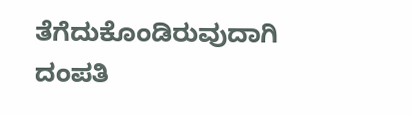ತೆಗೆದುಕೊಂಡಿರುವುದಾಗಿ ದಂಪತಿ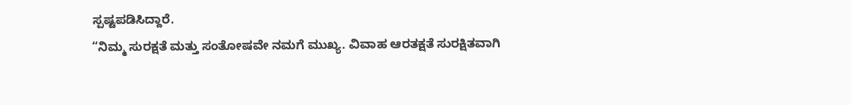ಸ್ಪಷ್ಟಪಡಿಸಿದ್ದಾರೆ.
“ನಿಮ್ಮ ಸುರಕ್ಷತೆ ಮತ್ತು ಸಂತೋಷವೇ ನಮಗೆ ಮುಖ್ಯ. ವಿವಾಹ ಆರತಕ್ಷತೆ ಸುರಕ್ಷಿತವಾಗಿ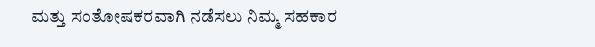ಮತ್ತು ಸಂತೋಷಕರವಾಗಿ ನಡೆಸಲು ನಿಮ್ಮ ಸಹಕಾರ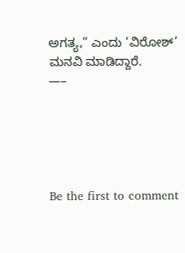ಅಗತ್ಯ,” ಎಂದು ‘ವಿರೋಶ್’ ಮನವಿ ಮಾಡಿದ್ದಾರೆ.
—–





Be the first to comment